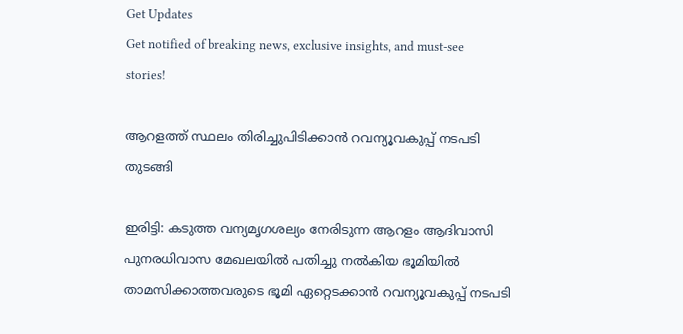Get Updates
Get notified of breaking news, exclusive insights, and must-see stories!

ആറളത്ത് സ്ഥലം തിരിച്ചുപിടിക്കാന്‍ റവന്യൂവകുപ്പ് നടപടി തുടങ്ങി

ഇരിട്ടി: കടുത്ത വന്യമൃഗശല്യം നേരിടുന്ന ആറളം ആദിവാസി പുനരധിവാസ മേഖലയില്‍ പതിച്ചു നല്‍കിയ ഭൂമിയില്‍ താമസിക്കാത്തവരുടെ ഭൂമി ഏറ്റെടക്കാന്‍ റവന്യൂവകുപ്പ് നടപടി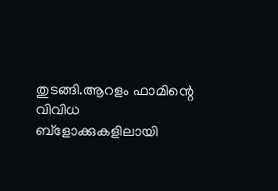തുടങ്ങി.ആറളം ഫാമിന്റെ വിവിധ ബ്‌ളോക്കുകളിലായി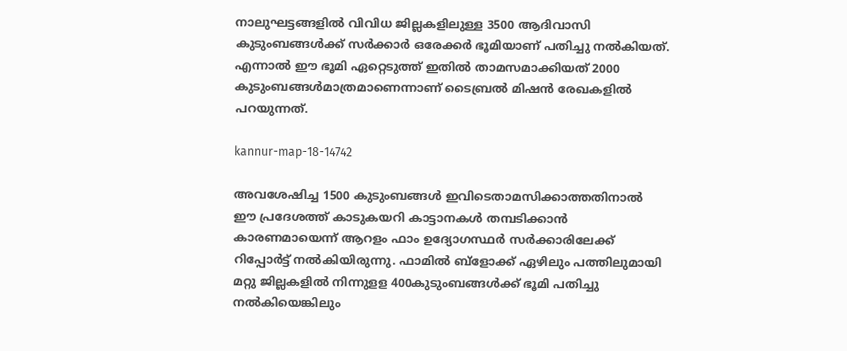നാലുഘട്ടങ്ങളില്‍ വിവിധ ജില്ലകളിലുള്ള 3500 ആദിവാസി കുടുംബങ്ങള്‍ക്ക് സര്‍ക്കാര്‍ ഒരേക്കര്‍ ഭൂമിയാണ് പതിച്ചു നല്‍കിയത്. എന്നാല്‍ ഈ ഭൂമി ഏറ്റെടുത്ത് ഇതില്‍ താമസമാക്കിയത് 2000 കുടുംബങ്ങള്‍മാത്രമാണെന്നാണ് ടൈബ്രല്‍ മിഷന്‍ രേഖകളില്‍ പറയുന്നത്.

kannur-map-18-14742

അവശേഷിച്ച 1500 കുടുംബങ്ങള്‍ ഇവിടെതാമസിക്കാത്തതിനാല്‍ ഈ പ്രദേശത്ത് കാടുകയറി കാട്ടാനകള്‍ തമ്പടിക്കാന്‍ കാരണമായെന്ന് ആറളം ഫാം ഉദ്യോഗസ്ഥര്‍ സര്‍ക്കാരിലേക്ക് റിപ്പോര്‍ട്ട് നല്‍കിയിരുന്നു. ഫാമില്‍ ബ്‌ളോക്ക് ഏഴിലും പത്തിലുമായി മറ്റു ജില്ലകളില്‍ നിന്നുളള 400കുടുംബങ്ങള്‍ക്ക് ഭൂമി പതിച്ചു നല്‍കിയെങ്കിലും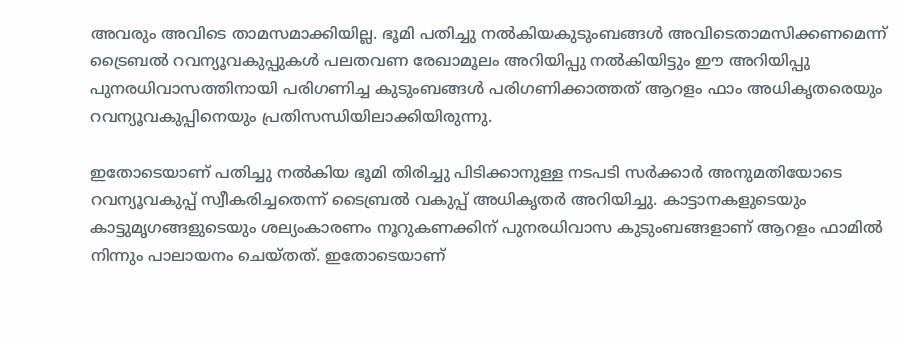അവരും അവിടെ താമസമാക്കിയില്ല. ഭൂമി പതിച്ചു നല്‍കിയകുടുംബങ്ങള്‍ അവിടെതാമസിക്കണമെന്ന് ട്രൈബല്‍ റവന്യൂവകുപ്പുകള്‍ പലതവണ രേഖാമൂലം അറിയിപ്പു നല്‍കിയിട്ടും ഈ അറിയിപ്പു പുനരധിവാസത്തിനായി പരിഗണിച്ച കുടുംബങ്ങള്‍ പരിഗണിക്കാത്തത് ആറളം ഫാം അധികൃതരെയും റവന്യൂവകുപ്പിനെയും പ്രതിസന്ധിയിലാക്കിയിരുന്നു.

ഇതോടെയാണ് പതിച്ചു നല്‍കിയ ഭൂമി തിരിച്ചു പിടിക്കാനുള്ള നടപടി സര്‍ക്കാര്‍ അനുമതിയോടെ റവന്യൂവകുപ്പ് സ്വീകരിച്ചതെന്ന് ടൈബ്രല്‍ വകുപ്പ് അധികൃതര്‍ അറിയിച്ചു. കാട്ടാനകളുടെയും കാട്ടുമൃഗങ്ങളുടെയും ശല്യംകാരണം നൂറുകണക്കിന് പുനരധിവാസ കുടുംബങ്ങളാണ് ആറളം ഫാമില്‍ നിന്നും പാലായനം ചെയ്തത്. ഇതോടെയാണ്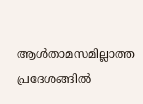ആള്‍താമസമില്ലാത്ത പ്രദേശങ്ങില്‍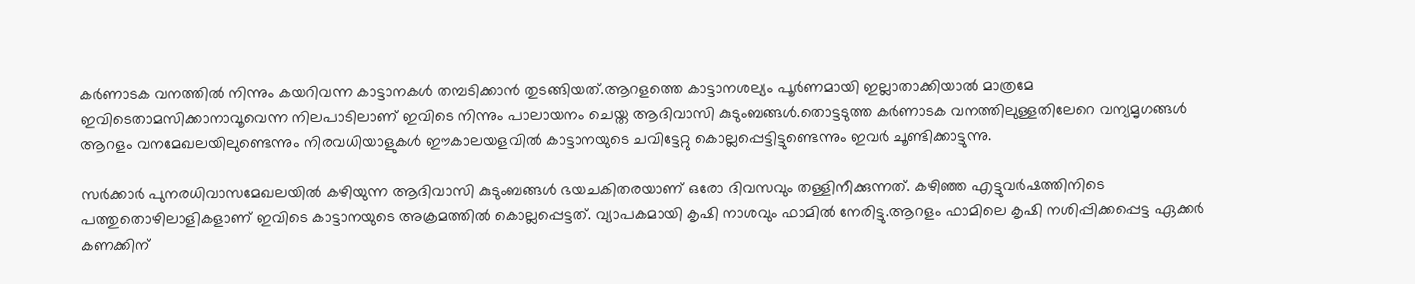കര്‍ണാടക വനത്തില്‍ നിന്നും കയറിവന്ന കാട്ടാനകള്‍ തമ്പടിക്കാന്‍ തുടങ്ങിയത്.ആറളത്തെ കാട്ടാനശല്യം പൂര്‍ണമായി ഇല്ലാതാക്കിയാല്‍ മാത്രമേ ഇവിടെതാമസിക്കാനാവൂവെന്ന നിലപാടിലാണ് ഇവിടെ നിന്നും പാലായനം ചെയ്ത ആദിവാസി കുടുംബങ്ങള്‍.തൊട്ടടുത്ത കര്‍ണാടക വനത്തിലുള്ളതിലേറെ വന്യമൃഗങ്ങള്‍ ആറളം വനമേഖലയിലുണ്ടെന്നും നിരവധിയാളുകള്‍ ഈകാലയളവില്‍ കാട്ടാനയുടെ ചവിട്ടേറ്റു കൊല്ലപ്പെട്ടിട്ടുണ്ടെന്നും ഇവര്‍ ചൂണ്ടിക്കാട്ടുന്നു.

സര്‍ക്കാര്‍ പുനരധിവാസമേഖലയില്‍ കഴിയുന്ന ആദിവാസി കുടുംബങ്ങള്‍ ഭയചകിതരയാണ് ഒരോ ദിവസവും തള്ളിനീക്കുന്നത്. കഴിഞ്ഞ എട്ടുവര്‍ഷത്തിനിടെ പത്തുതൊഴിലാളികളാണ് ഇവിടെ കാട്ടാനയുടെ അക്രമത്തില്‍ കൊല്ലപ്പെട്ടത്. വ്യാപകമായി കൃഷി നാശവും ഫാമില്‍ നേരിട്ടു.ആറളം ഫാമിലെ കൃഷി നശിപ്പിക്കപ്പെട്ട ഏക്കര്‍ കണക്കിന്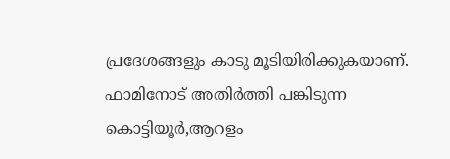പ്രദേശങ്ങളും കാടു മൂടിയിരിക്കുകയാണ്. ഫാമിനോട് അതിര്‍ത്തി പങ്കിടുന്ന കൊട്ടിയൂര്‍,ആറളം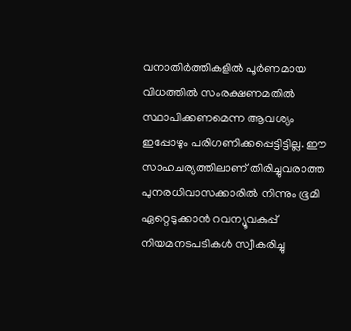വനാതിര്‍ത്തികളില്‍ പൂര്‍ണമായ വിധത്തില്‍ സംരക്ഷണമതില്‍ സ്ഥാപിക്കണമെന്ന ആവശ്യം ഇപ്പോഴും പരിഗണിക്കപ്പെട്ടിട്ടില്ല. ഈ സാഹചര്യത്തിലാണ് തിരിച്ചുവരാത്ത പുനരധിവാസക്കാരില്‍ നിന്നും ഭൂമി ഏറ്റെടുക്കാന്‍ റവന്യൂവകുപ്പ് നിയമനടപടികള്‍ സ്വീകരിച്ചു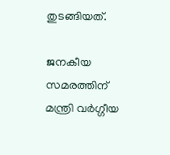തുടങ്ങിയത്.

ജനകീയ സമരത്തിന് മന്ത്രി വർഗ്ഗീയ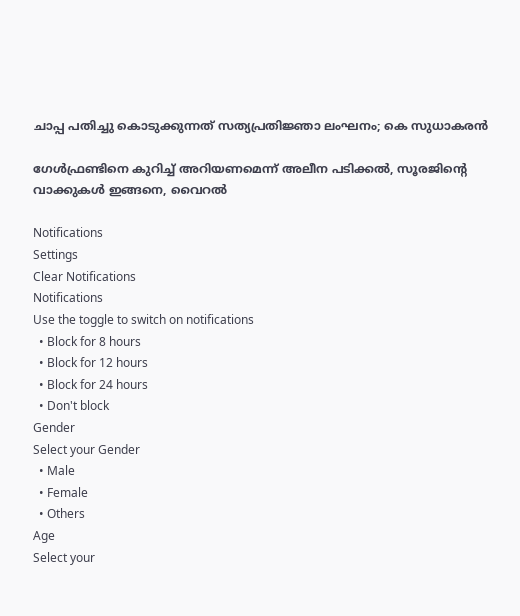ചാപ്പ പതിച്ചു കൊടുക്കുന്നത് സത്യപ്രതിജ്ഞാ ലംഘനം; കെ സുധാകരൻ

ഗേൾഫ്രണ്ടിനെ കുറിച്ച് അറിയണമെന്ന് അലീന പടിക്കൽ, സൂരജിന്റെ വാക്കുകൾ ഇങ്ങനെ, വൈറൽ

Notifications
Settings
Clear Notifications
Notifications
Use the toggle to switch on notifications
  • Block for 8 hours
  • Block for 12 hours
  • Block for 24 hours
  • Don't block
Gender
Select your Gender
  • Male
  • Female
  • Others
Age
Select your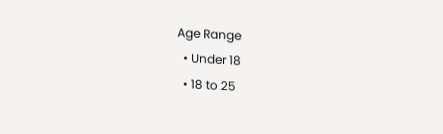Age Range
  • Under 18
  • 18 to 25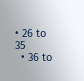• 26 to 35
  • 36 to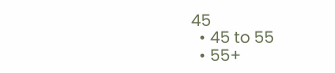45
  • 45 to 55
  • 55+